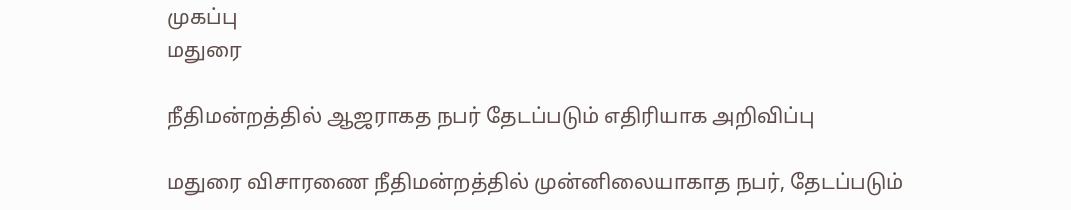முகப்பு
மதுரை

நீதிமன்றத்தில் ஆஜராகத நபர் தேடப்படும் எதிரியாக அறிவிப்பு

மதுரை விசாரணை நீதிமன்றத்தில் முன்னிலையாகாத நபர், தேடப்படும்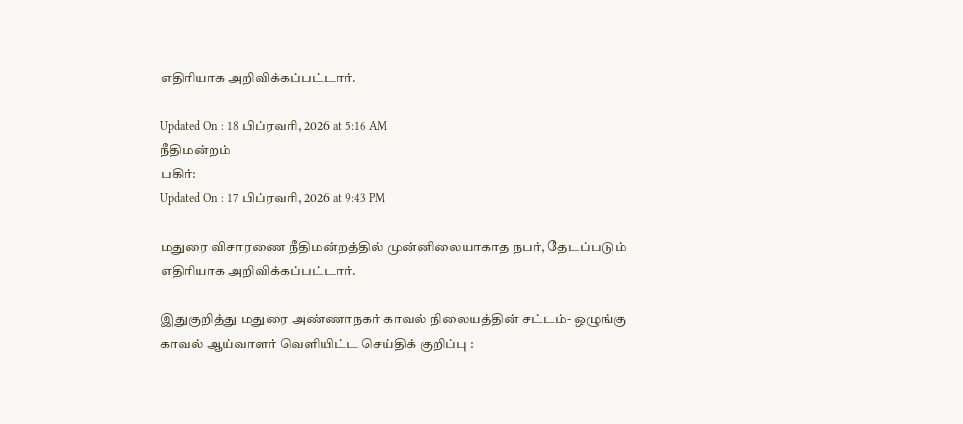எதிரியாக அறிவிக்கப்பட்டார்.

Updated On : 18 பிப்ரவரி, 2026 at 5:16 AM
நீதிமன்றம்
பகிர்:
Updated On : 17 பிப்ரவரி, 2026 at 9:43 PM

மதுரை விசாரணை நீதிமன்றத்தில் முன்னிலையாகாத நபர், தேடப்படும் எதிரியாக அறிவிக்கப்பட்டார்.

இதுகுறித்து மதுரை அண்ணாநகர் காவல் நிலையத்தின் சட்டம்- ஒழுங்கு காவல் ஆய்வாளர் வெளியிட்ட செய்திக் குறிப்பு :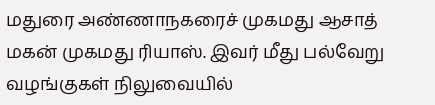மதுரை அண்ணாநகரைச் முகமது ஆசாத் மகன் முகமது ரியாஸ். இவர் மீது பல்வேறு வழங்குகள் நிலுவையில்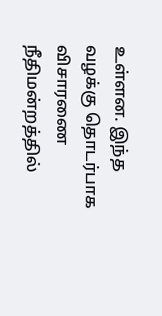உள்ளன. இந்த வழக்கு தொடர்பாக விசாரணை நீதிமன்றத்தில்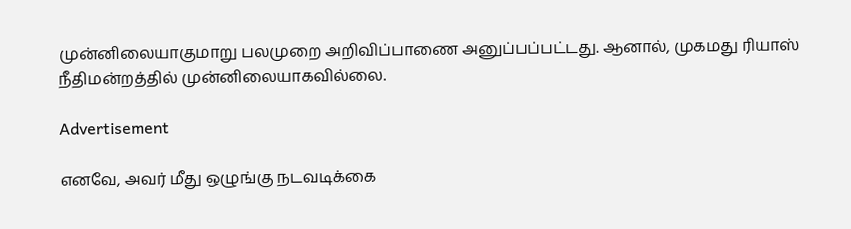முன்னிலையாகுமாறு பலமுறை அறிவிப்பாணை அனுப்பப்பட்டது. ஆனால், முகமது ரியாஸ் நீதிமன்றத்தில் முன்னிலையாகவில்லை.

Advertisement

எனவே, அவர் மீது ஒழுங்கு நடவடிக்கை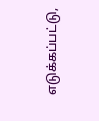எடுக்கப்பட்டு,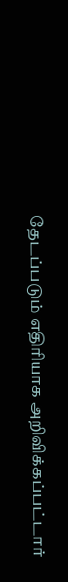தேடப்படும் எதிரியாக அறிவிக்கப்பட்டார்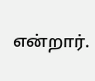என்றார்.